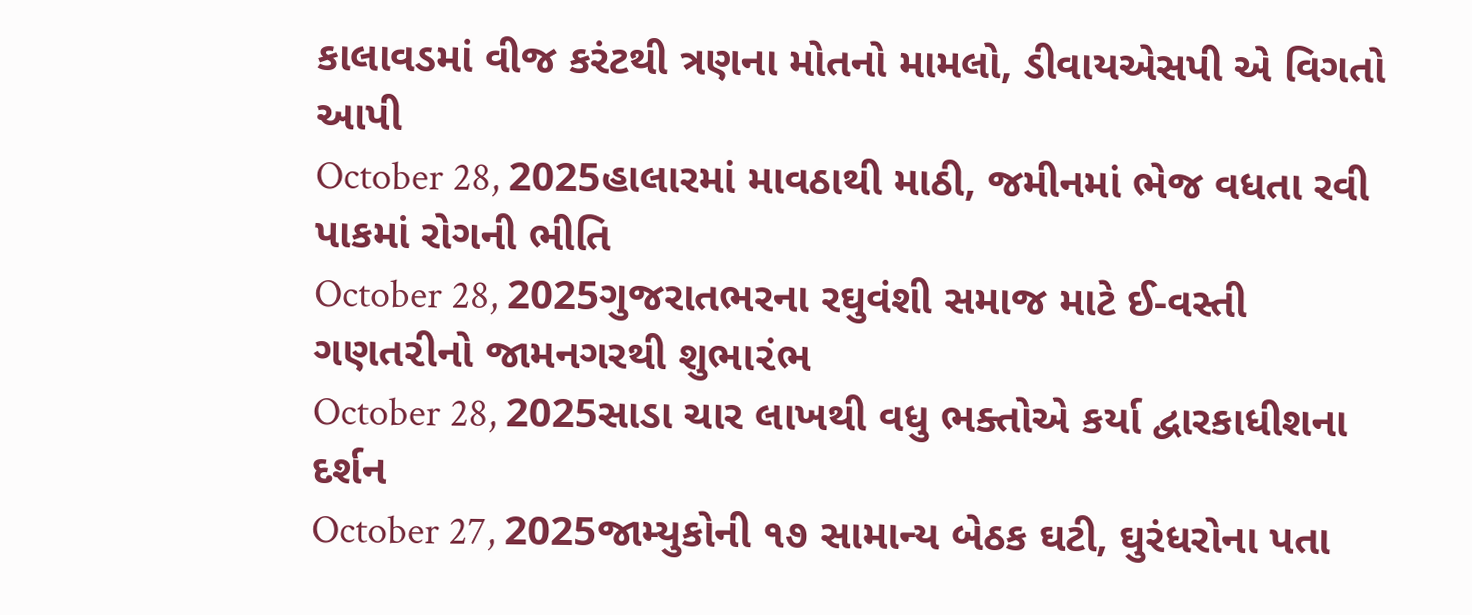કાલાવડમાં વીજ કરંટથી ત્રણના મોતનો મામલો, ડીવાયએસપી એ વિગતો આપી
October 28, 2025હાલારમાં માવઠાથી માઠી, જમીનમાં ભેજ વધતા રવી પાકમાં રોગની ભીતિ
October 28, 2025ગુજરાતભરના રઘુવંશી સમાજ માટે ઈ-વસ્તી ગણત૨ીનો જામનગરથી શુભા૨ંભ
October 28, 2025સાડા ચાર લાખથી વધુ ભક્તોએ કર્યા દ્વારકાધીશના દર્શન
October 27, 2025જામ્યુકોની ૧૭ સામાન્ય બેઠક ઘટી, ઘુરંધરોના પતા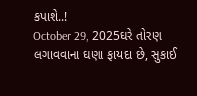કપાશે..!
October 29, 2025ઘરે તોરણ લગાવવાના ઘણા ફાયદા છે, સુકાઈ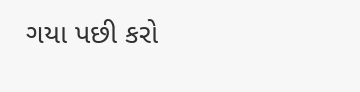ગયા પછી કરો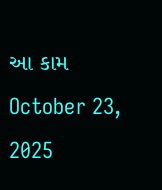આ કામ
October 23, 2025